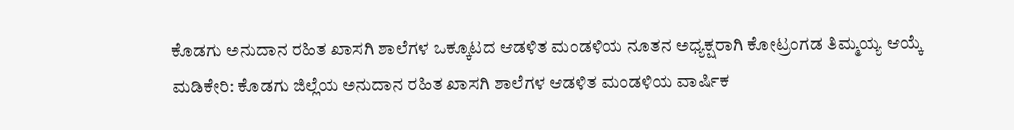ಕೊಡಗು ಅನುದಾನ ರಹಿತ ಖಾಸಗಿ ಶಾಲೆಗಳ ಒಕ್ಕೂಟದ ಆಡಳಿತ ಮಂಡಳಿಯ ನೂತನ ಅಧ್ಯಕ್ಷರಾಗಿ ಕೋಟ್ರಂಗಡ ತಿಮ್ಮಯ್ಯ ಆಯ್ಕೆ
ಮಡಿಕೇರಿ: ಕೊಡಗು ಜಿಲ್ಲೆಯ ಅನುದಾನ ರಹಿತ ಖಾಸಗಿ ಶಾಲೆಗಳ ಆಡಳಿತ ಮಂಡಳಿಯ ವಾರ್ಷಿಕ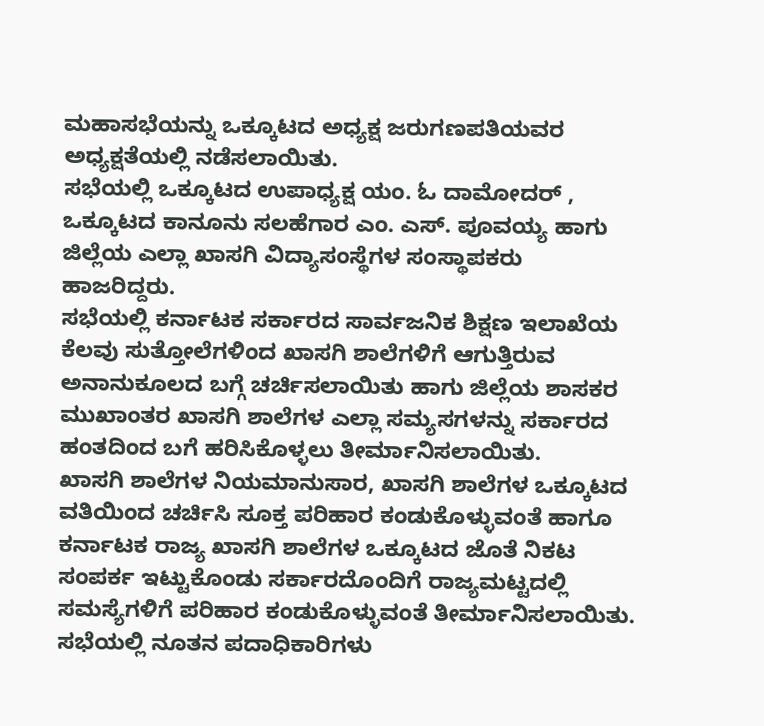ಮಹಾಸಭೆಯನ್ನು ಒಕ್ಕೂಟದ ಅಧ್ಯಕ್ಷ ಜರುಗಣಪತಿಯವರ ಅಧ್ಯಕ್ಷತೆಯಲ್ಲಿ ನಡೆಸಲಾಯಿತು.
ಸಭೆಯಲ್ಲಿ ಒಕ್ಕೂಟದ ಉಪಾಧ್ಯಕ್ಷ ಯಂ. ಓ ದಾಮೋದರ್ , ಒಕ್ಕೂಟದ ಕಾನೂನು ಸಲಹೆಗಾರ ಎಂ. ಎಸ್. ಪೂವಯ್ಯ ಹಾಗು ಜಿಲ್ಲೆಯ ಎಲ್ಲಾ ಖಾಸಗಿ ವಿದ್ಯಾಸಂಸ್ಥೆಗಳ ಸಂಸ್ಥಾಪಕರು ಹಾಜರಿದ್ದರು.
ಸಭೆಯಲ್ಲಿ ಕರ್ನಾಟಕ ಸರ್ಕಾರದ ಸಾರ್ವಜನಿಕ ಶಿಕ್ಷಣ ಇಲಾಖೆಯ ಕೆಲವು ಸುತ್ತೋಲೆಗಳಿಂದ ಖಾಸಗಿ ಶಾಲೆಗಳಿಗೆ ಆಗುತ್ತಿರುವ ಅನಾನುಕೂಲದ ಬಗ್ಗೆ ಚರ್ಚಿಸಲಾಯಿತು ಹಾಗು ಜಿಲ್ಲೆಯ ಶಾಸಕರ ಮುಖಾಂತರ ಖಾಸಗಿ ಶಾಲೆಗಳ ಎಲ್ಲಾ ಸಮ್ಯಸಗಳನ್ನು ಸರ್ಕಾರದ ಹಂತದಿಂದ ಬಗೆ ಹರಿಸಿಕೊಳ್ಳಲು ತೀರ್ಮಾನಿಸಲಾಯಿತು.
ಖಾಸಗಿ ಶಾಲೆಗಳ ನಿಯಮಾನುಸಾರ, ಖಾಸಗಿ ಶಾಲೆಗಳ ಒಕ್ಕೂಟದ ವತಿಯಿಂದ ಚರ್ಚಿಸಿ ಸೂಕ್ತ ಪರಿಹಾರ ಕಂಡುಕೊಳ್ಳುವಂತೆ ಹಾಗೂ ಕರ್ನಾಟಕ ರಾಜ್ಯ ಖಾಸಗಿ ಶಾಲೆಗಳ ಒಕ್ಕೂಟದ ಜೊತೆ ನಿಕಟ ಸಂಪರ್ಕ ಇಟ್ಟುಕೊಂಡು ಸರ್ಕಾರದೊಂದಿಗೆ ರಾಜ್ಯಮಟ್ಟದಲ್ಲಿ ಸಮಸ್ಯೆಗಳಿಗೆ ಪರಿಹಾರ ಕಂಡುಕೊಳ್ಳುವಂತೆ ತೀರ್ಮಾನಿಸಲಾಯಿತು.
ಸಭೆಯಲ್ಲಿ ನೂತನ ಪದಾಧಿಕಾರಿಗಳು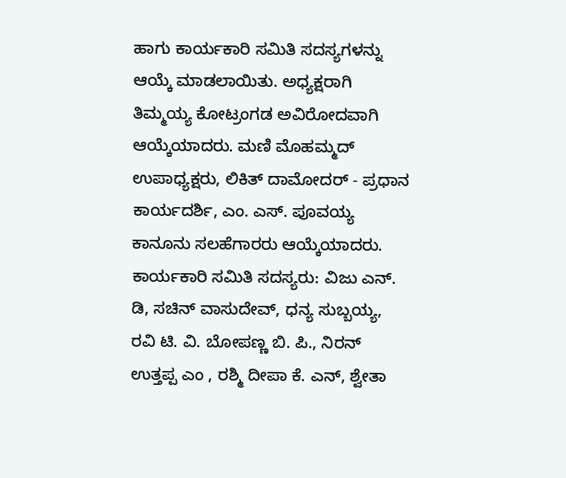ಹಾಗು ಕಾರ್ಯಕಾರಿ ಸಮಿತಿ ಸದಸ್ಯಗಳನ್ನು ಆಯ್ಕೆ ಮಾಡಲಾಯಿತು. ಅಧ್ಯಕ್ಷರಾಗಿ ತಿಮ್ಮಯ್ಯ ಕೋಟ್ರಂಗಡ ಅವಿರೋದವಾಗಿ ಆಯ್ಕೆಯಾದರು. ಮಣಿ ಮೊಹಮ್ಮದ್ ಉಪಾಧ್ಯಕ್ಷರು, ಲಿಕಿತ್ ದಾಮೋದರ್ - ಪ್ರಧಾನ ಕಾರ್ಯದರ್ಶಿ, ಎಂ. ಎಸ್. ಪೂವಯ್ಯ ಕಾನೂನು ಸಲಹೆಗಾರರು ಆಯ್ಕೆಯಾದರು.
ಕಾರ್ಯಕಾರಿ ಸಮಿತಿ ಸದಸ್ಯರು: ವಿಜು ಎನ್. ಡಿ, ಸಚಿನ್ ವಾಸುದೇವ್, ಧನ್ಯ ಸುಬ್ಬಯ್ಯ, ರವಿ ಟಿ. ವಿ. ಬೋಪಣ್ಣ ಬಿ. ಪಿ., ನಿರನ್ ಉತ್ತಪ್ಪ ಎಂ , ರಶ್ಮಿ ದೀಪಾ ಕೆ. ಎನ್, ಶ್ವೇತಾ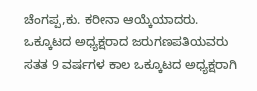ಚೆಂಗಪ್ಪ,ಕು. ಕರೀನಾ ಆಯ್ಕೆಯಾದರು. ಒಕ್ಕೂಟದ ಅಧ್ಯಕ್ಷರಾದ ಜರುಗಣಪತಿಯವರು ಸತತ 9 ವರ್ಷಗಳ ಕಾಲ ಒಕ್ಕೂಟದ ಅಧ್ಯಕ್ಷರಾಗಿ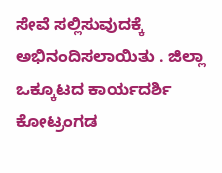ಸೇವೆ ಸಲ್ಲಿಸುವುದಕ್ಕೆ ಅಭಿನಂದಿಸಲಾಯಿತು . ಜಿಲ್ಲಾ ಒಕ್ಕೂಟದ ಕಾರ್ಯದರ್ಶಿ ಕೋಟ್ರಂಗಡ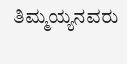ತಿಮ್ಮಯ್ಯನವರು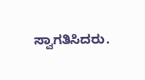ಸ್ವಾಗತಿಸಿದರು.